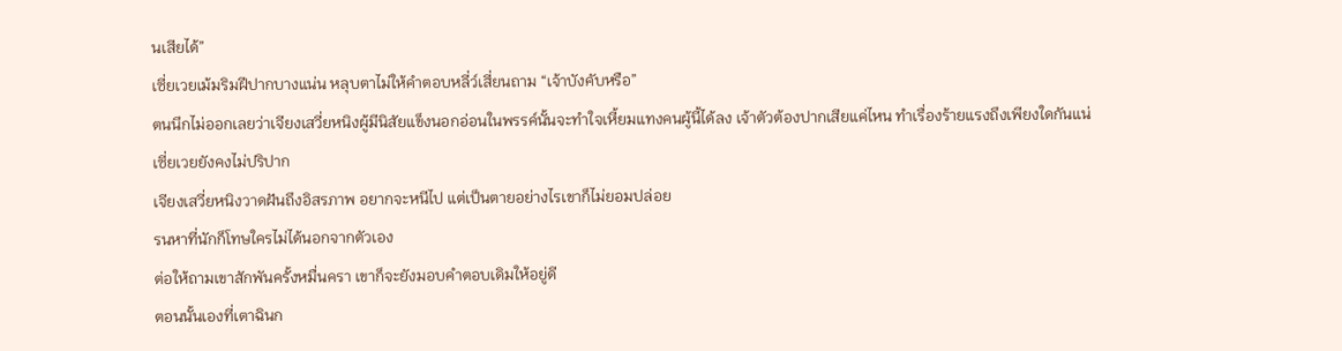นเสียได้”
เซี่ยเวยเม้มริมฝีปากบางแน่น หลุบตาไม่ให้คำตอบหลี่ว์เสี่ยนถาม “เจ้าบังคับหรือ”
ตนนึกไม่ออกเลยว่าเจียงเสวี่ยหนิงผู้มีนิสัยแข็งนอกอ่อนในพรรค์นั้นจะทำใจเหี้ยมแทงคนผู้นี้ได้ลง เจ้าตัวต้องปากเสียแค่ไหน ทำเรื่องร้ายแรงถึงเพียงใดกันแน่
เซี่ยเวยยังคงไม่ปริปาก
เจียงเสวี่ยหนิงวาดฝันถึงอิสรภาพ อยากจะหนีไป แต่เป็นตายอย่างไรเขาก็ไม่ยอมปล่อย
รนหาที่นักก็โทษใครไม่ได้นอกจากตัวเอง
ต่อให้ถามเขาสักพันครั้งหมื่นครา เขาก็จะยังมอบคำตอบเดิมให้อยู่ดี
ตอนนั้นเองที่เตาฉินก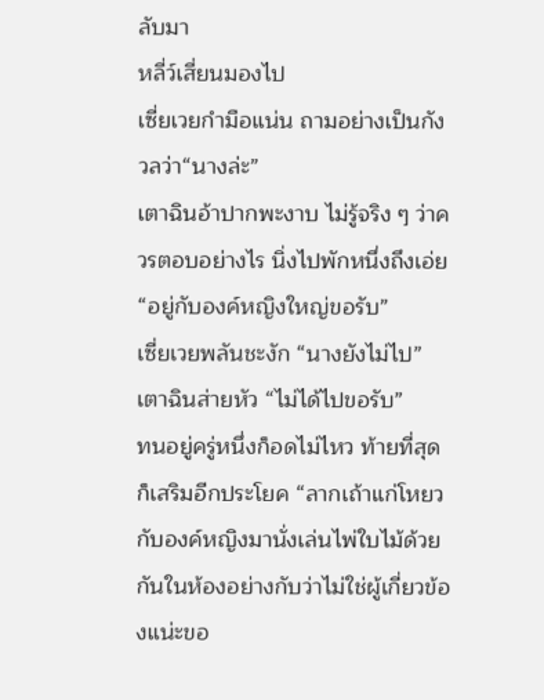ลับมา
หลี่ว์เสี่ยนมองไป
เซี่ยเวยกำมือแน่น ถามอย่างเป็นกังวลว่า“นางล่ะ”
เตาฉินอ้าปากพะงาบ ไม่รู้จริง ๆ ว่าควรตอบอย่างไร นิ่งไปพักหนึ่งถึงเอ่ย “อยู่กับองค์หญิงใหญ่ขอรับ”
เซี่ยเวยพลันชะงัก “นางยังไม่ไป”
เตาฉินส่ายหัว “ไม่ได้ไปขอรับ”
ทนอยู่ครู่หนึ่งก็อดไม่ไหว ท้ายที่สุดก็เสริมอีกประโยค “ลากเถ้าแก่โหยวกับองค์หญิงมานั่งเล่นไพ่ใบไม้ด้วยกันในห้องอย่างกับว่าไม่ใช่ผู้เกี่ยวข้องแน่ะขอ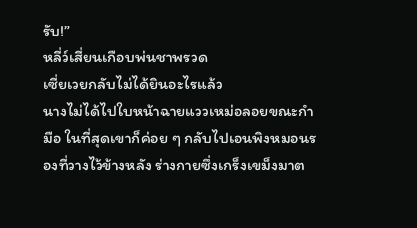รับ!”
หลี่ว์เสี่ยนเกือบพ่นชาพรวด
เซี่ยเวยกลับไม่ได้ยินอะไรแล้ว
นางไม่ได้ไปใบหน้าฉายแววเหม่อลอยขณะกำมือ ในที่สุดเขาก็ค่อย ๆ กลับไปเอนพิงหมอนรองที่วางไว้ข้างหลัง ร่างกายซึ่งเกร็งเขม็งมาต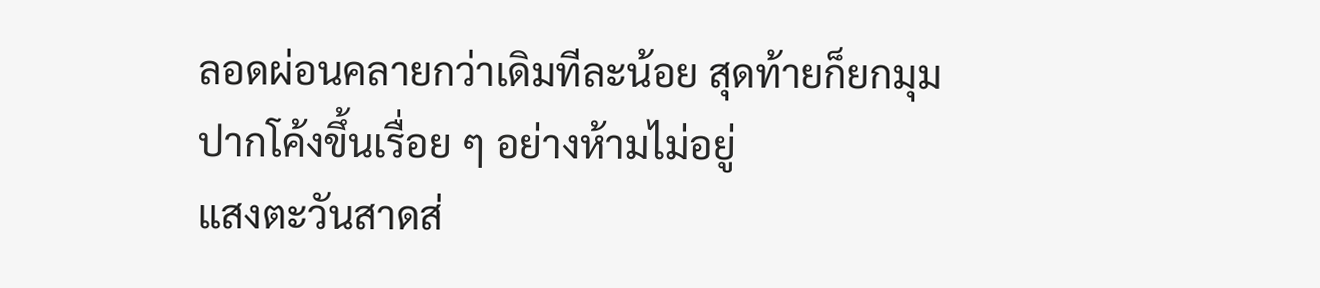ลอดผ่อนคลายกว่าเดิมทีละน้อย สุดท้ายก็ยกมุมปากโค้งขึ้นเรื่อย ๆ อย่างห้ามไม่อยู่
แสงตะวันสาดส่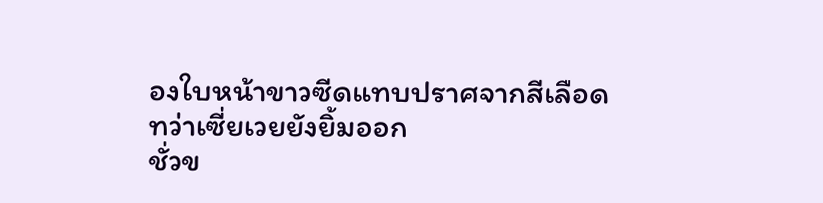องใบหน้าขาวซีดแทบปราศจากสีเลือด
ทว่าเซี่ยเวยยังยิ้มออก
ชั่วข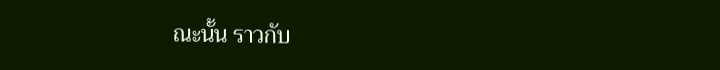ณะนั้น ราวกับ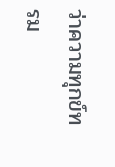ว่าความทุกข์ทรม